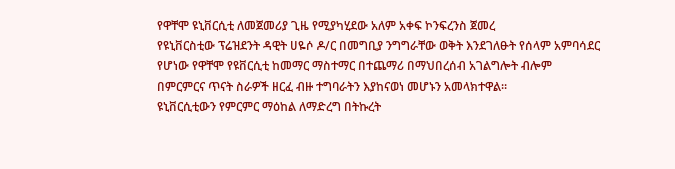የዋቸሞ ዩኒቨርሲቲ ለመጀመሪያ ጊዜ የሚያካሂደው አለም አቀፍ ኮንፍረንስ ጀመረ
የዩኒቨርስቲው ፕሬዝደንት ዳዊት ሀዬሶ ዶ/ር በመግቢያ ንግግራቸው ወቅት እንደገለፁት የሰላም አምባሳደር የሆነው የዋቸሞ የዩቨርሲቲ ከመማር ማስተማር በተጨማሪ በማህበረሰብ አገልግሎት ብሎም በምርምርና ጥናት ስራዎች ዘርፈ ብዙ ተግባራትን እያከናወነ መሆኑን አመላክተዋል።
ዩኒቨርሲቲውን የምርምር ማዕከል ለማድረግ በትኩረት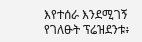እየተሰራ እንደሚገኝ የገለፁት ፕሬዝደንቱ፥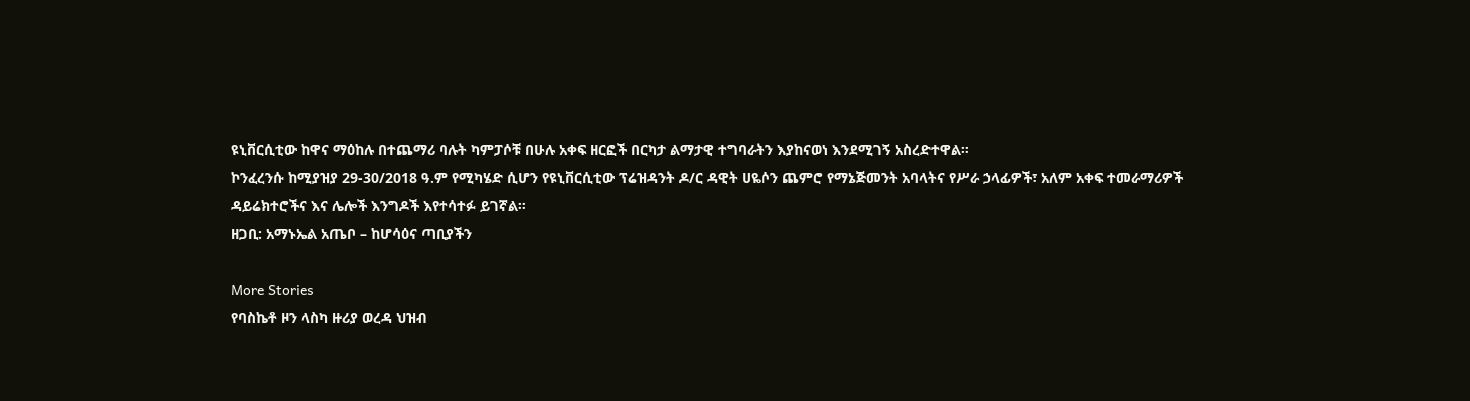ዩኒቨርሲቲው ከዋና ማዕከሉ በተጨማሪ ባሉት ካምፓሶቹ በሁሉ አቀፍ ዘርፎች በርካታ ልማታዊ ተግባራትን እያከናወነ እንደሚገኝ አስረድተዋል።
ኮንፈረንሱ ከሚያዝያ 29-30/2018 ዓ.ም የሚካሄድ ሲሆን የዩኒቨርሲቲው ፕሬዝዳንት ዶ/ር ዳዊት ሀዬሶን ጨምሮ የማኔጅመንት አባላትና የሥራ ኃላፊዎች፣ አለም አቀፍ ተመራማሪዎች ዳይሬክተሮችና እና ሌሎች እንግዶች እየተሳተፉ ይገኛል።
ዘጋቢ: አማኑኤል አጤቦ – ከሆሳዕና ጣቢያችን

More Stories
የባስኬቶ ዞን ላስካ ዙሪያ ወረዳ ህዝብ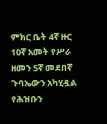ምክር ቤት 4ኛ ዙር 10ኛ አመት የሥራ ዘመን 5ኛ መደበኛ ጉባኤውን አካሂዷል
የሕዝቡን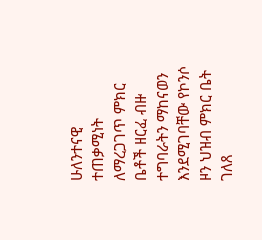ሁለንተናዊ ተጠቃሚነት ለማረጋገጥ ምክር ቤቶች ዘርፈ ብዙ ተግባራትን ማከናወን እንደሚገባቸው የኮንሶ ዞን ህዝብ ምክር ቤት ገለጸ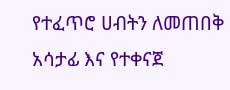የተፈጥሮ ሀብትን ለመጠበቅ አሳታፊ እና የተቀናጀ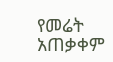የመሬት አጠቃቀም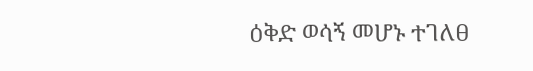ዕቅድ ወሳኝ መሆኑ ተገለፀ